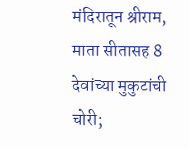मंदिरातून श्रीराम, माता सीतासह 8 देवांच्या मुकुटांची चोरी;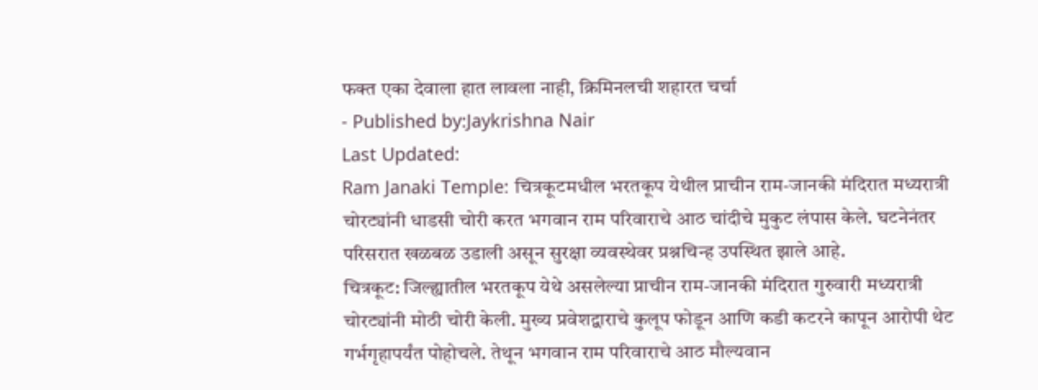फक्त एका देवाला हात लावला नाही, क्रिमिनलची शहारत चर्चा
- Published by:Jaykrishna Nair
Last Updated:
Ram Janaki Temple: चित्रकूटमधील भरतकूप येथील प्राचीन राम-जानकी मंदिरात मध्यरात्री चोरट्यांनी धाडसी चोरी करत भगवान राम परिवाराचे आठ चांदीचे मुकुट लंपास केले. घटनेनंतर परिसरात खळबळ उडाली असून सुरक्षा व्यवस्थेवर प्रश्नचिन्ह उपस्थित झाले आहे.
चित्रकूट: जिल्ह्यातील भरतकूप येथे असलेल्या प्राचीन राम-जानकी मंदिरात गुरुवारी मध्यरात्री चोरट्यांनी मोठी चोरी केली. मुख्य प्रवेशद्वाराचे कुलूप फोडून आणि कडी कटरने कापून आरोपी थेट गर्भगृहापर्यंत पोहोचले. तेथून भगवान राम परिवाराचे आठ मौल्यवान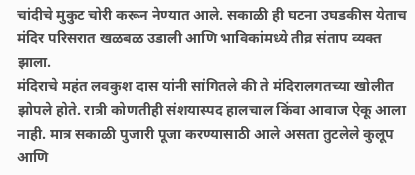चांदीचे मुकुट चोरी करून नेण्यात आले. सकाळी ही घटना उघडकीस येताच मंदिर परिसरात खळबळ उडाली आणि भाविकांमध्ये तीव्र संताप व्यक्त झाला.
मंदिराचे महंत लवकुश दास यांनी सांगितले की ते मंदिरालगतच्या खोलीत झोपले होते. रात्री कोणतीही संशयास्पद हालचाल किंवा आवाज ऐकू आला नाही. मात्र सकाळी पुजारी पूजा करण्यासाठी आले असता तुटलेले कुलूप आणि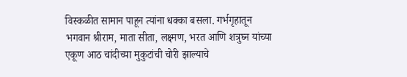विस्कळीत सामान पाहून त्यांना धक्का बसला. गर्भगृहातून भगवान श्रीराम, माता सीता, लक्ष्मण, भरत आणि शत्रुघ्न यांच्या एकूण आठ चांदीच्या मुकुटांची चोरी झाल्याचे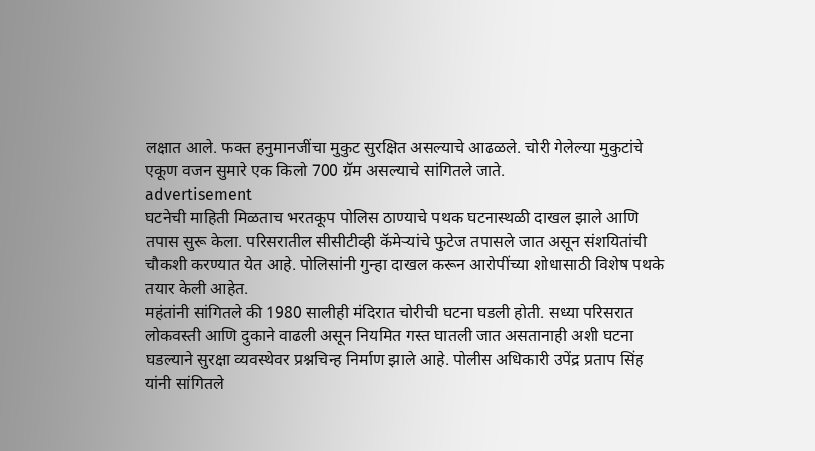लक्षात आले. फक्त हनुमानजींचा मुकुट सुरक्षित असल्याचे आढळले. चोरी गेलेल्या मुकुटांचे एकूण वजन सुमारे एक किलो 700 ग्रॅम असल्याचे सांगितले जाते.
advertisement
घटनेची माहिती मिळताच भरतकूप पोलिस ठाण्याचे पथक घटनास्थळी दाखल झाले आणि तपास सुरू केला. परिसरातील सीसीटीव्ही कॅमेऱ्यांचे फुटेज तपासले जात असून संशयितांची चौकशी करण्यात येत आहे. पोलिसांनी गुन्हा दाखल करून आरोपींच्या शोधासाठी विशेष पथके तयार केली आहेत.
महंतांनी सांगितले की 1980 सालीही मंदिरात चोरीची घटना घडली होती. सध्या परिसरात लोकवस्ती आणि दुकाने वाढली असून नियमित गस्त घातली जात असतानाही अशी घटना घडल्याने सुरक्षा व्यवस्थेवर प्रश्नचिन्ह निर्माण झाले आहे. पोलीस अधिकारी उपेंद्र प्रताप सिंह यांनी सांगितले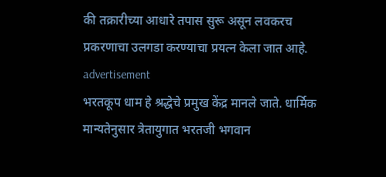की तक्रारीच्या आधारे तपास सुरू असून लवकरच प्रकरणाचा उलगडा करण्याचा प्रयत्न केला जात आहे.
advertisement
भरतकूप धाम हे श्रद्धेचे प्रमुख केंद्र मानले जाते. धार्मिक मान्यतेनुसार त्रेतायुगात भरतजी भगवान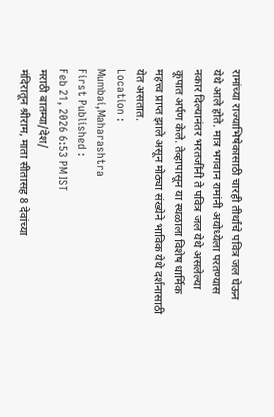रामांच्या राज्याभिषेकासाठी चारही तीर्थांचे पवित्र जल घेऊन येथे आले होते. मात्र भगवान रामांनी अयोध्येला परतण्यास नकार दिल्यानंतर भरतजींनी ते पवित्र जल येथे असलेल्या कूपात अर्पण केले. तेव्हापासून या स्थळाला विशेष धार्मिक महत्त्व प्राप्त झाले असून मोठ्या संख्येने भाविक येथे दर्शनासाठी येत असतात.
Location :
Mumbai,Maharashtra
First Published :
Feb 21, 2026 6:53 PM IST
मराठी बातम्या/देश/
मंदिरातून श्रीराम, माता सीतासह 8 देवांच्या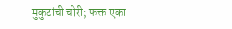मुकुटांची चोरी; फक्त एका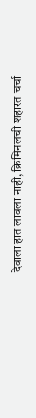देवाला हात लावला नाही, क्रिमिनलची शहारत चर्चा